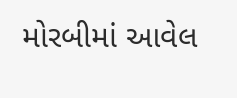મોરબીમાં આવેલ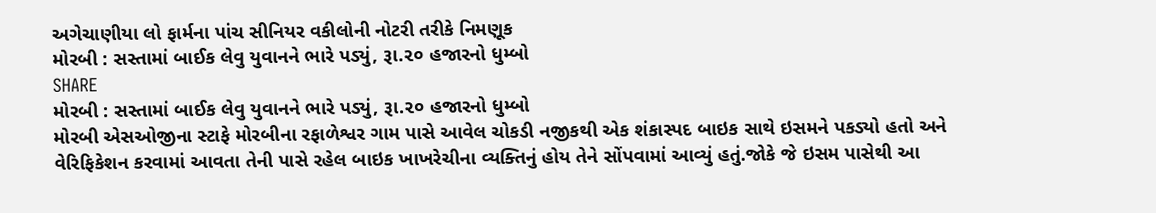અગેચાણીયા લો ફાર્મના પાંચ સીનિયર વકીલોની નોટરી તરીકે નિમણૂક
મોરબી : સસ્તામાં બાઈક લેવુ યુવાનને ભારે પડ્યું, રૂા.૨૦ હજારનો ધુમ્બો
SHARE
મોરબી : સસ્તામાં બાઈક લેવુ યુવાનને ભારે પડ્યું, રૂા.૨૦ હજારનો ધુમ્બો
મોરબી એસઓજીના સ્ટાફે મોરબીના રફાળેશ્વર ગામ પાસે આવેલ ચોકડી નજીકથી એક શંકાસ્પદ બાઇક સાથે ઇસમને પકડ્યો હતો અને વેરિફિકેશન કરવામાં આવતા તેની પાસે રહેલ બાઇક ખાખરેચીના વ્યક્તિનું હોય તેને સોંપવામાં આવ્યું હતું.જોકે જે ઇસમ પાસેથી આ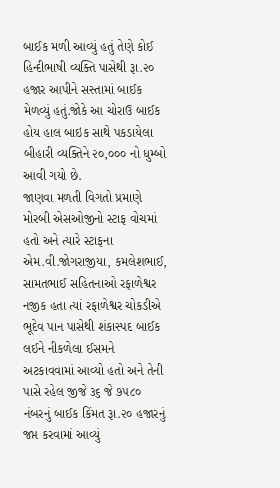બાઈક મળી આવ્યું હતું તેણે કોઈ હિન્દીભાષી વ્યક્તિ પાસેથી રૂા.૨૦ હજાર આપીને સસ્તામાં બાઈક મેળવ્યું હતું.જોકે આ ચોરાઉ બાઈક હોય હાલ બાઇક સાથે પકડાયેલા બીહારી વ્યક્તિને ૨૦,૦૦૦ નો ધુમ્બો આવી ગયો છે.
જાણવા મળતી વિગતો પ્રમાણે મોરબી એસઓજીનો સ્ટાફ વોચમાં હતો અને ત્યારે સ્ટાફના એમ.વી.જોગરાજીયા, કમલેશભાઈ, સામતભાઈ સહિતનાઓ રફાળેશ્વર નજીક હતા ત્યાં રફાળેશ્વર ચોકડીએ ભૂદેવ પાન પાસેથી શંકાસ્પદ બાઈક લઈને નીકળેલા ઈસમને અટકાવવામાં આવ્યો હતો અને તેની પાસે રહેલ જીજે ૩૬ જે ૭૫૮૦ નંબરનું બાઈક કિંમત રૂા.૨૦ હજારનું જપ્ત કરવામાં આવ્યું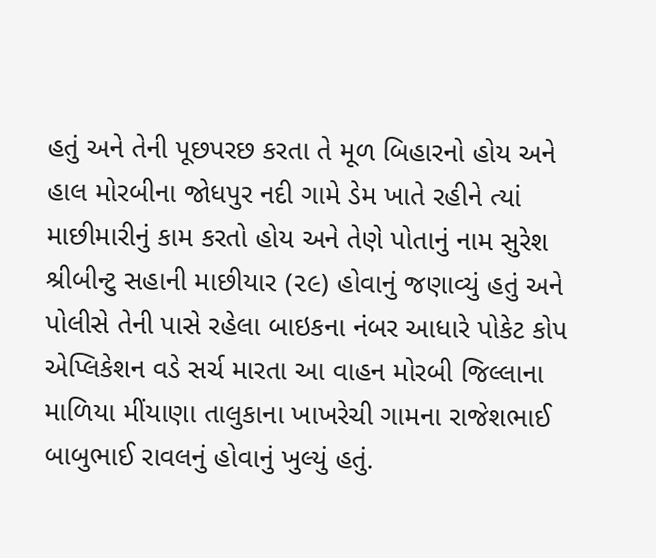હતું અને તેની પૂછપરછ કરતા તે મૂળ બિહારનો હોય અને હાલ મોરબીના જોધપુર નદી ગામે ડેમ ખાતે રહીને ત્યાં માછીમારીનું કામ કરતો હોય અને તેણે પોતાનું નામ સુરેશ શ્રીબીન્ટુ સહાની માછીયાર (૨૯) હોવાનું જણાવ્યું હતું અને પોલીસે તેની પાસે રહેલા બાઇકના નંબર આધારે પોકેટ કોપ એપ્લિકેશન વડે સર્ચ મારતા આ વાહન મોરબી જિલ્લાના માળિયા મીંયાણા તાલુકાના ખાખરેચી ગામના રાજેશભાઈ બાબુભાઈ રાવલનું હોવાનું ખુલ્યું હતું.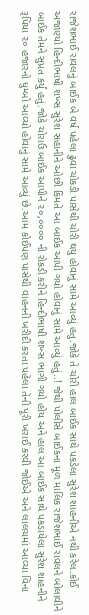રાજેશભાઈ રાવલનું બાઈક બે વર્ષ પહેલા ઢુવા ચોકડી પાસેથી ચોરી થયુ હોવાનું સામે આવ્યું હતુ.જોકે તે ચોરી હાલ બાઈક સાથે પકડેલા સુરેશ શાહનીએ નથી કરેલ.કોઈ અજાણ્યો હિન્દીભાષી શખ્સ સુરેશ સહાનીને ઓછી કિંમતે આ બાઈક આપી ગયો હોવાનું સામે આવ્યું હતું..! જેથી પોલીસે બાઈકના મૂળ માલિક રાજેશભાઈ રાવલને બોલાવીને બાઈક તેમને સુપ્રત કર્યું હતું.જોકે ચોરાઉ બાઈક આપીને ૨૦,૦૦૦૦ ની રોકડી કરીને હિન્દીભાષી શખ્સ ભાગી ગયો હોય અને હાલ આ બાઈક સાથે પકડાયેલા સુરેશ શાહનીને રૂપિયા ૨૦ હજારનો ધુમ્બો આવ્યો હોવાનું સામે આવ્યું છે.આમ કોઈપણ પાસેથી વાહનની ખરીદી કરતા પહેલા તેની પૂરી ખરાઈ કરવી જોઈએ અને લાલચમાં આવ્યા વિના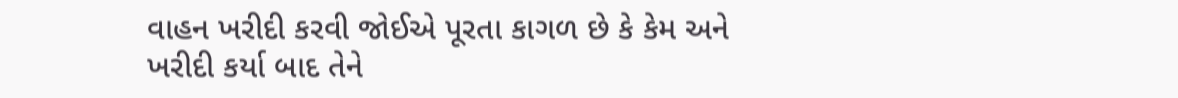વાહન ખરીદી કરવી જોઈએ પૂરતા કાગળ છે કે કેમ અને ખરીદી કર્યા બાદ તેને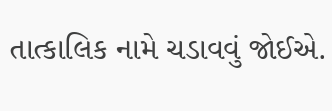તાત્કાલિક નામે ચડાવવું જોઈએ.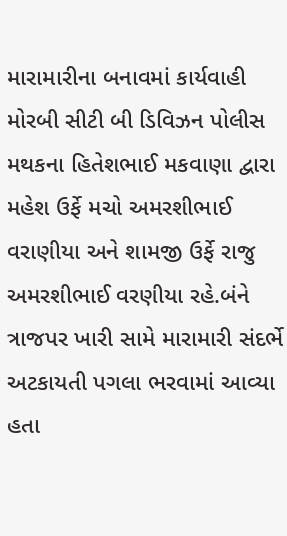મારામારીના બનાવમાં કાર્યવાહી
મોરબી સીટી બી ડિવિઝન પોલીસ મથકના હિતેશભાઈ મકવાણા દ્વારા મહેશ ઉર્ફે મચો અમરશીભાઈ વરાણીયા અને શામજી ઉર્ફે રાજુ અમરશીભાઈ વરણીયા રહે.બંને ત્રાજપર ખારી સામે મારામારી સંદર્ભે અટકાયતી પગલા ભરવામાં આવ્યા હતા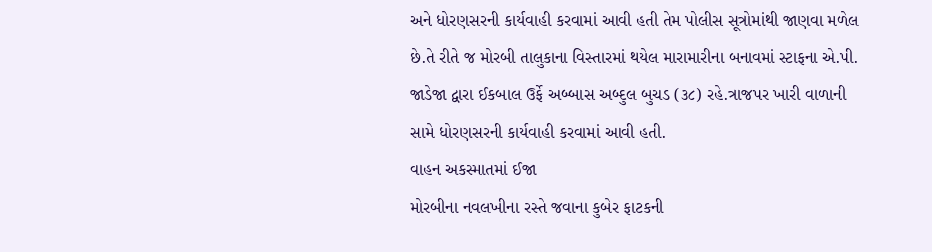અને ધોરણસરની કાર્યવાહી કરવામાં આવી હતી તેમ પોલીસ સૂત્રોમાંથી જાણવા મળેલ છે.તે રીતે જ મોરબી તાલુકાના વિસ્તારમાં થયેલ મારામારીના બનાવમાં સ્ટાફના એ.પી. જાડેજા દ્વારા ઈકબાલ ઉર્ફે અબ્બાસ અબ્દુલ બુચડ (૩૮) રહે.ત્રાજપર ખારી વાળાની સામે ધોરણસરની કાર્યવાહી કરવામાં આવી હતી.
વાહન અકસ્માતમાં ઈજા
મોરબીના નવલખીના રસ્તે જવાના કુબેર ફાટકની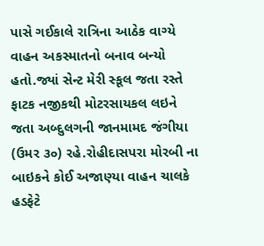પાસે ગઈકાલે રાત્રિના આઠેક વાગ્યે વાહન અકસ્માતનો બનાવ બન્યો હતો.જ્યાં સેન્ટ મેરી સ્કૂલ જતા રસ્તે ફાટક નજીકથી મોટરસાયકલ લઇને જતા અબ્દુલગની જાનમામદ જંગીયા (ઉમર ૩૦) રહે.રોહીદાસપરા મોરબી ના બાઇકને કોઈ અજાણ્યા વાહન ચાલકે હડફેટે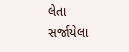લેતા સર્જાયેલા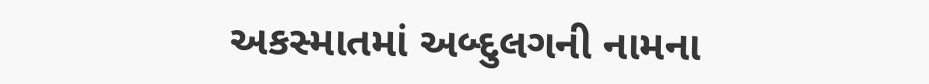અકસ્માતમાં અબ્દુલગની નામના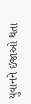યુવાનને ઇજાઓ થતા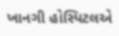ખાનગી હોસ્પિટલએ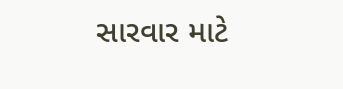સારવાર માટે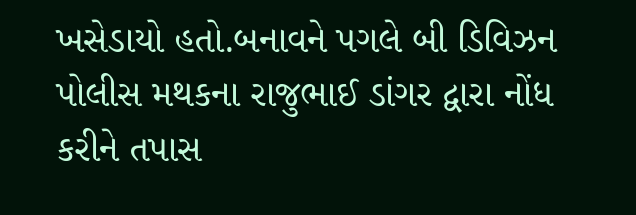ખસેડાયો હતો.બનાવને પગલે બી ડિવિઝન પોલીસ મથકના રાજુભાઈ ડાંગર દ્વારા નોંધ કરીને તપાસ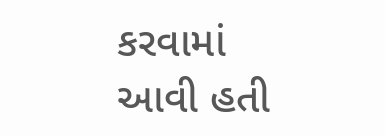કરવામાં આવી હતી